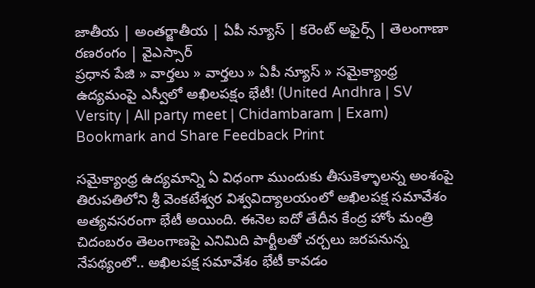జాతీయ | అంతర్జాతీయ | ఏపీ న్యూస్ | కరెంట్ అఫైర్స్ | తెలంగాణా రణరంగం | వైఎస్సార్
ప్రధాన పేజి » వార్తలు » వార్తలు » ఏపీ న్యూస్ » సమైక్యాంధ్ర ఉద్యమంపై ఎస్వీలో అఖిలపక్షం భేటీ! (United Andhra | SV Versity | All party meet | Chidambaram | Exam)
Bookmark and Share Feedback Print

సమైక్యాంధ్ర ఉద్యమాన్ని ఏ విధంగా ముందుకు తీసుకెళ్ళాలన్న అంశంపై తిరుపతిలోని శ్రీ వెంకటేశ్వర విశ్వవిద్యాలయంలో అఖిలపక్ష సమావేశం అత్యవసరంగా భేటీ అయింది. ఈనెల ఐదో తేదీన కేంద్ర హోం మంత్రి చిదంబరం తెలంగాణపై ఎనిమిది పార్టీలతో చర్చలు జరపనున్న నేపథ్యంలో.. అఖిలపక్ష సమావేశం భేటీ కావడం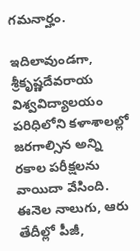గమనార్హం.

ఇదిలావుండగా, శ్రీకృష్ణదేవరాయ విశ్వవిద్యాలయం పరిధిలోని కళాశాలల్లో జరగాల్సిన అన్ని రకాల పరీక్షలను వాయిదా వేసింది. ఈనెల నాలుగు, ఆరు తేదీల్లో పీజీ,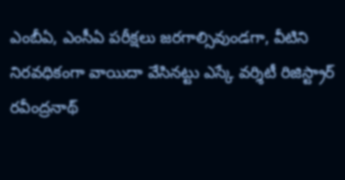ఎంబీఏ, ఎంసీఏ పరీక్షలు జరగాల్సివుండగా, వీటిని నిరవధికంగా వాయిదా వేసినట్టు ఎస్కే వర్శిటీ రిజిస్ట్రార్ రవీంద్రనాథ్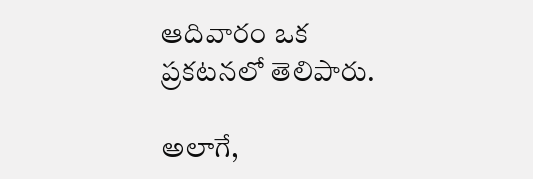ఆదివారం ఒక ప్రకటనలో తెలిపారు.

అలాగే,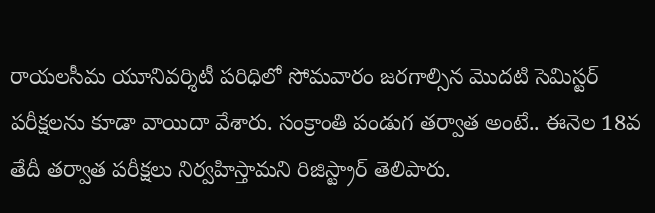రాయలసీమ యూనివర్శిటీ పరిధిలో సోమవారం జరగాల్సిన మొదటి సెమిస్టర్ పరీక్షలను కూడా వాయిదా వేశారు. సంక్రాంతి పండుగ తర్వాత అంటే.. ఈనెల 18వ తేదీ తర్వాత పరీక్షలు నిర్వహిస్తామని రిజిస్ట్రార్ తెలిపారు.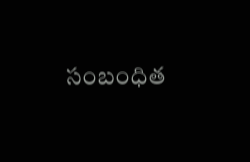సంబంధిత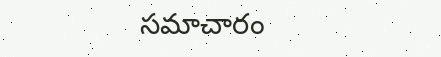సమాచారం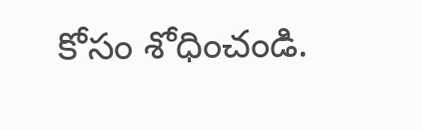కోసం శోధించండి.